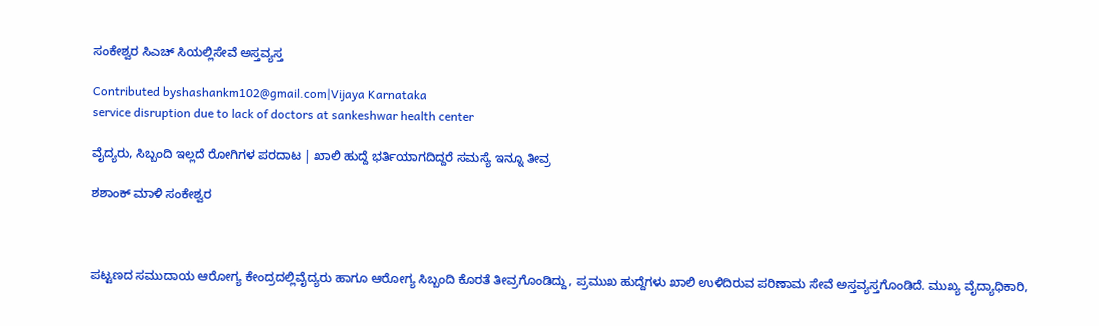ಸಂಕೇಶ್ವರ ಸಿಎಚ್ ಸಿಯಲ್ಲಿಸೇವೆ ಅಸ್ತವ್ಯಸ್ತ

Contributed byshashankm102@gmail.com|Vijaya Karnataka
service disruption due to lack of doctors at sankeshwar health center

ವೈದ್ಯರು, ಸಿಬ್ಬಂದಿ ಇಲ್ಲದೆ ರೋಗಿಗಳ ಪರದಾಟ | ಖಾಲಿ ಹುದ್ದೆ ಭರ್ತಿಯಾಗದಿದ್ದರೆ ಸಮಸ್ಯೆ ಇನ್ನೂ ತೀವ್ರ

ಶಶಾಂಕ್ ಮಾಳಿ ಸಂಕೇಶ್ವರ



ಪಟ್ಟಣದ ಸಮುದಾಯ ಆರೋಗ್ಯ ಕೇಂದ್ರದಲ್ಲಿವೈದ್ಯರು ಹಾಗೂ ಆರೋಗ್ಯ ಸಿಬ್ಬಂದಿ ಕೊರತೆ ತೀವ್ರಗೊಂಡಿದ್ದು, ಪ್ರಮುಖ ಹುದ್ದೆಗಳು ಖಾಲಿ ಉಳಿದಿರುವ ಪರಿಣಾಮ ಸೇವೆ ಅಸ್ತವ್ಯಸ್ತಗೊಂಡಿದೆ. ಮುಖ್ಯ ವೈದ್ಯಾಧಿಕಾರಿ,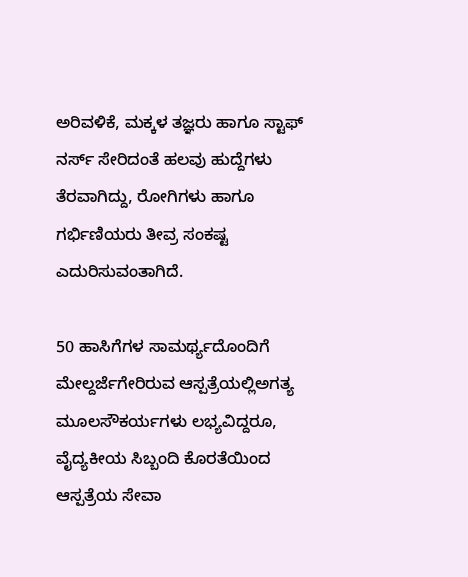ಅರಿವಳಿಕೆ, ಮಕ್ಕಳ ತಜ್ಞರು ಹಾಗೂ ಸ್ಟಾಫ್ ನರ್ಸ್ ಸೇರಿದಂತೆ ಹಲವು ಹುದ್ದೆಗಳು ತೆರವಾಗಿದ್ದು, ರೋಗಿಗಳು ಹಾಗೂ ಗರ್ಭಿಣಿಯರು ತೀವ್ರ ಸಂಕಷ್ಟ ಎದುರಿಸುವಂತಾಗಿದೆ.

50 ಹಾಸಿಗೆಗಳ ಸಾಮರ್ಥ್ಯದೊಂದಿಗೆ ಮೇಲ್ದರ್ಜೆಗೇರಿರುವ ಆಸ್ಪತ್ರೆಯಲ್ಲಿಅಗತ್ಯ ಮೂಲಸೌಕರ್ಯಗಳು ಲಭ್ಯವಿದ್ದರೂ, ವೈದ್ಯಕೀಯ ಸಿಬ್ಬಂದಿ ಕೊರತೆಯಿಂದ ಆಸ್ಪತ್ರೆಯ ಸೇವಾ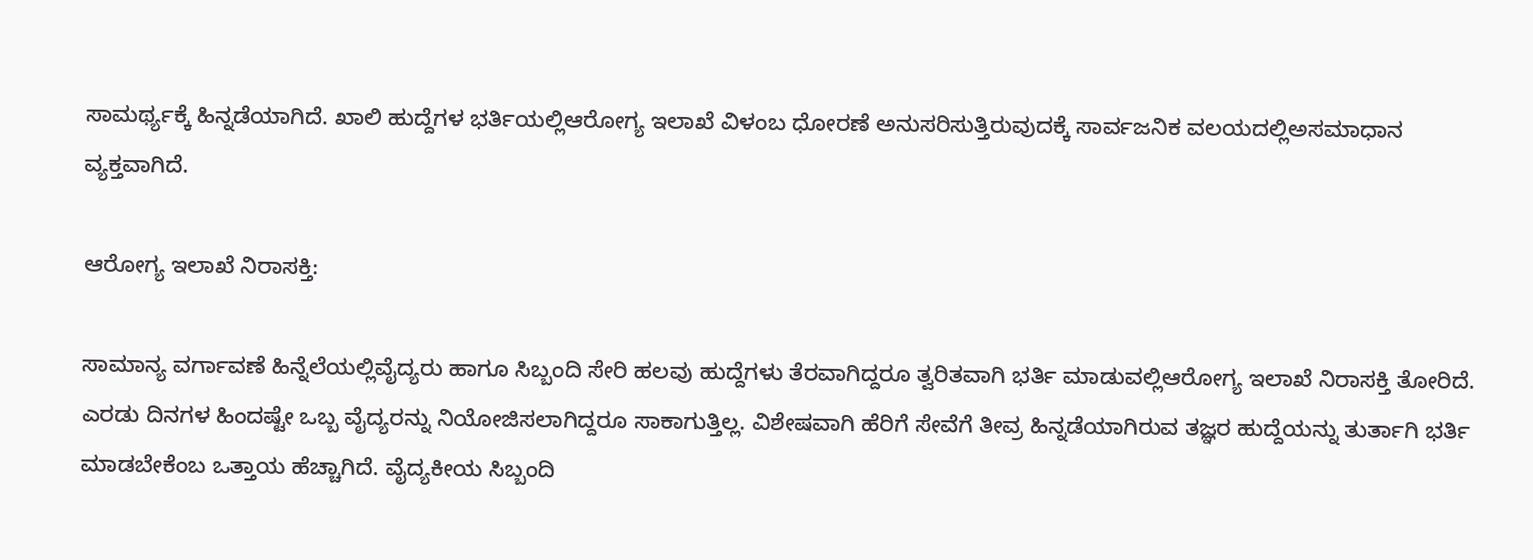ಸಾಮರ್ಥ್ಯಕ್ಕೆ ಹಿನ್ನಡೆಯಾಗಿದೆ. ಖಾಲಿ ಹುದ್ದೆಗಳ ಭರ್ತಿಯಲ್ಲಿಆರೋಗ್ಯ ಇಲಾಖೆ ವಿಳಂಬ ಧೋರಣೆ ಅನುಸರಿಸುತ್ತಿರುವುದಕ್ಕೆ ಸಾರ್ವಜನಿಕ ವಲಯದಲ್ಲಿಅಸಮಾಧಾನ ವ್ಯಕ್ತವಾಗಿದೆ.

ಆರೋಗ್ಯ ಇಲಾಖೆ ನಿರಾಸಕ್ತಿ:

ಸಾಮಾನ್ಯ ವರ್ಗಾವಣೆ ಹಿನ್ನೆಲೆಯಲ್ಲಿವೈದ್ಯರು ಹಾಗೂ ಸಿಬ್ಬಂದಿ ಸೇರಿ ಹಲವು ಹುದ್ದೆಗಳು ತೆರವಾಗಿದ್ದರೂ ತ್ವರಿತವಾಗಿ ಭರ್ತಿ ಮಾಡುವಲ್ಲಿಆರೋಗ್ಯ ಇಲಾಖೆ ನಿರಾಸಕ್ತಿ ತೋರಿದೆ. ಎರಡು ದಿನಗಳ ಹಿಂದಷ್ಟೇ ಒಬ್ಬ ವೈದ್ಯರನ್ನು ನಿಯೋಜಿಸಲಾಗಿದ್ದರೂ ಸಾಕಾಗುತ್ತಿಲ್ಲ. ವಿಶೇಷವಾಗಿ ಹೆರಿಗೆ ಸೇವೆಗೆ ತೀವ್ರ ಹಿನ್ನಡೆಯಾಗಿರುವ ತಜ್ಞರ ಹುದ್ದೆಯನ್ನು ತುರ್ತಾಗಿ ಭರ್ತಿ ಮಾಡಬೇಕೆಂಬ ಒತ್ತಾಯ ಹೆಚ್ಚಾಗಿದೆ. ವೈದ್ಯಕೀಯ ಸಿಬ್ಬಂದಿ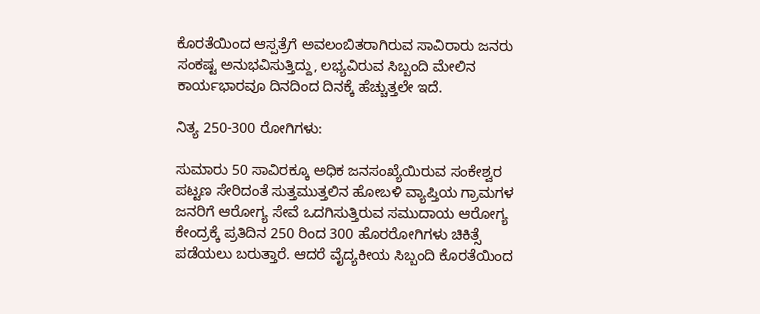ಕೊರತೆಯಿಂದ ಆಸ್ಪತ್ರೆಗೆ ಅವಲಂಬಿತರಾಗಿರುವ ಸಾವಿರಾರು ಜನರು ಸಂಕಷ್ಟ ಅನುಭವಿಸುತ್ತಿದ್ದು, ಲಭ್ಯವಿರುವ ಸಿಬ್ಬಂದಿ ಮೇಲಿನ ಕಾರ್ಯಭಾರವೂ ದಿನದಿಂದ ದಿನಕ್ಕೆ ಹೆಚ್ಚುತ್ತಲೇ ಇದೆ.

ನಿತ್ಯ 250-300 ರೋಗಿಗಳು:

ಸುಮಾರು 50 ಸಾವಿರಕ್ಕೂ ಅಧಿಕ ಜನಸಂಖ್ಯೆಯಿರುವ ಸಂಕೇಶ್ವರ ಪಟ್ಟಣ ಸೇರಿದಂತೆ ಸುತ್ತಮುತ್ತಲಿನ ಹೋಬಳಿ ವ್ಯಾಪ್ತಿಯ ಗ್ರಾಮಗಳ ಜನರಿಗೆ ಆರೋಗ್ಯ ಸೇವೆ ಒದಗಿಸುತ್ತಿರುವ ಸಮುದಾಯ ಆರೋಗ್ಯ ಕೇಂದ್ರಕ್ಕೆ ಪ್ರತಿದಿನ 250 ರಿಂದ 300 ಹೊರರೋಗಿಗಳು ಚಿಕಿತ್ಸೆ ಪಡೆಯಲು ಬರುತ್ತಾರೆ. ಆದರೆ ವೈದ್ಯಕೀಯ ಸಿಬ್ಬಂದಿ ಕೊರತೆಯಿಂದ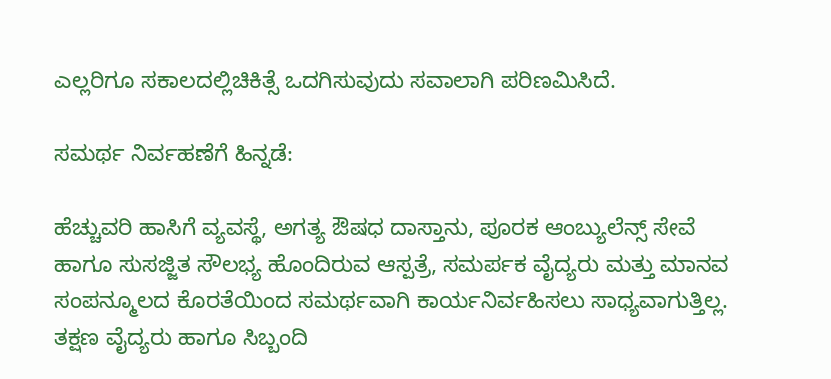ಎಲ್ಲರಿಗೂ ಸಕಾಲದಲ್ಲಿಚಿಕಿತ್ಸೆ ಒದಗಿಸುವುದು ಸವಾಲಾಗಿ ಪರಿಣಮಿಸಿದೆ.

ಸಮರ್ಥ ನಿರ್ವಹಣೆಗೆ ಹಿನ್ನಡೆ:

ಹೆಚ್ಚುವರಿ ಹಾಸಿಗೆ ವ್ಯವಸ್ಥೆ, ಅಗತ್ಯ ಔಷಧ ದಾಸ್ತಾನು, ಪೂರಕ ಆಂಬ್ಯುಲೆನ್ಸ್ ಸೇವೆ ಹಾಗೂ ಸುಸಜ್ಜಿತ ಸೌಲಭ್ಯ ಹೊಂದಿರುವ ಆಸ್ಪತ್ರೆ, ಸಮರ್ಪಕ ವೈದ್ಯರು ಮತ್ತು ಮಾನವ ಸಂಪನ್ಮೂಲದ ಕೊರತೆಯಿಂದ ಸಮರ್ಥವಾಗಿ ಕಾರ್ಯನಿರ್ವಹಿಸಲು ಸಾಧ್ಯವಾಗುತ್ತಿಲ್ಲ. ತಕ್ಷಣ ವೈದ್ಯರು ಹಾಗೂ ಸಿಬ್ಬಂದಿ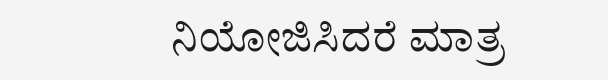ನಿಯೋಜಿಸಿದರೆ ಮಾತ್ರ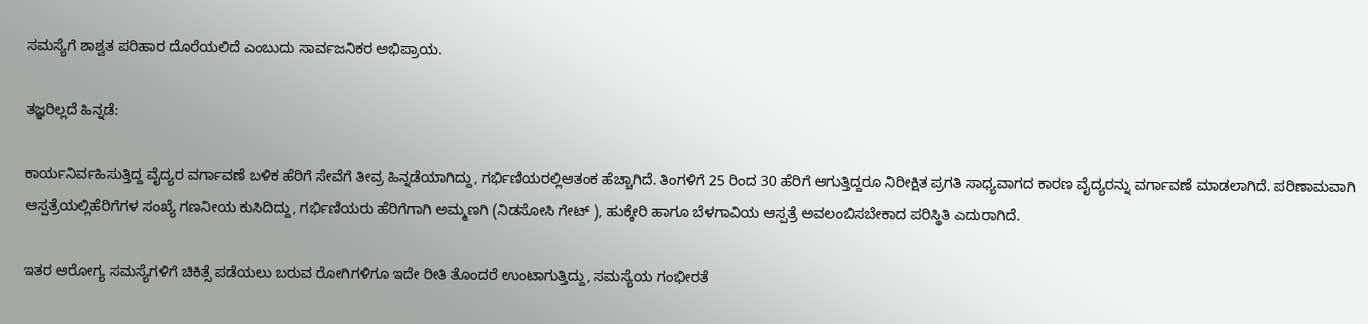ಸಮಸ್ಯೆಗೆ ಶಾಶ್ವತ ಪರಿಹಾರ ದೊರೆಯಲಿದೆ ಎಂಬುದು ಸಾರ್ವಜನಿಕರ ಅಭಿಪ್ರಾಯ.

ತಜ್ಞರಿಲ್ಲದೆ ಹಿನ್ನಡೆ:

ಕಾರ್ಯನಿರ್ವಹಿಸುತ್ತಿದ್ದ ವೈದ್ಯರ ವರ್ಗಾವಣೆ ಬಳಿಕ ಹೆರಿಗೆ ಸೇವೆಗೆ ತೀವ್ರ ಹಿನ್ನಡೆಯಾಗಿದ್ದು, ಗರ್ಭಿಣಿಯರಲ್ಲಿಆತಂಕ ಹೆಚ್ಚಾಗಿದೆ. ತಿಂಗಳಿಗೆ 25 ರಿಂದ 30 ಹೆರಿಗೆ ಆಗುತ್ತಿದ್ದರೂ ನಿರೀಕ್ಷಿತ ಪ್ರಗತಿ ಸಾಧ್ಯವಾಗದ ಕಾರಣ ವೈದ್ಯರನ್ನು ವರ್ಗಾವಣೆ ಮಾಡಲಾಗಿದೆ. ಪರಿಣಾಮವಾಗಿ ಆಸ್ಪತ್ರೆಯಲ್ಲಿಹೆರಿಗೆಗಳ ಸಂಖ್ಯೆ ಗಣನೀಯ ಕುಸಿದಿದ್ದು, ಗರ್ಭಿಣಿಯರು ಹೆರಿಗೆಗಾಗಿ ಅಮ್ಮಣಗಿ (ನಿಡಸೋಸಿ ಗೇಟ್ ), ಹುಕ್ಕೇರಿ ಹಾಗೂ ಬೆಳಗಾವಿಯ ಆಸ್ಪತ್ರೆ ಅವಲಂಬಿಸಬೇಕಾದ ಪರಿಸ್ಥಿತಿ ಎದುರಾಗಿದೆ.

ಇತರ ಆರೋಗ್ಯ ಸಮಸ್ಯೆಗಳಿಗೆ ಚಿಕಿತ್ಸೆ ಪಡೆಯಲು ಬರುವ ರೋಗಿಗಳಿಗೂ ಇದೇ ರೀತಿ ತೊಂದರೆ ಉಂಟಾಗುತ್ತಿದ್ದು, ಸಮಸ್ಯೆಯ ಗಂಭೀರತೆ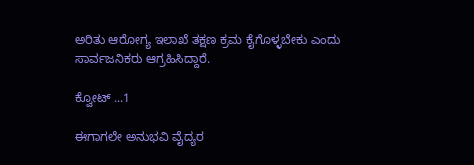ಅರಿತು ಆರೋಗ್ಯ ಇಲಾಖೆ ತಕ್ಷಣ ಕ್ರಮ ಕೈಗೊಳ್ಳಬೇಕು ಎಂದು ಸಾರ್ವಜನಿಕರು ಆಗ್ರಹಿಸಿದ್ದಾರೆ.

ಕ್ವೋಟ್ ...1

ಈಗಾಗಲೇ ಅನುಭವಿ ವೈದ್ಯರ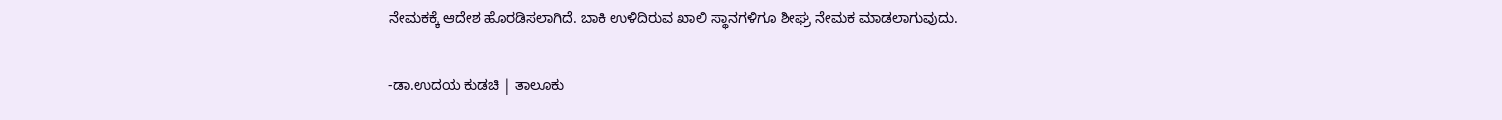ನೇಮಕಕ್ಕೆ ಆದೇಶ ಹೊರಡಿಸಲಾಗಿದೆ. ಬಾಕಿ ಉಳಿದಿರುವ ಖಾಲಿ ಸ್ಥಾನಗಳಿಗೂ ಶೀಘ್ರ ನೇಮಕ ಮಾಡಲಾಗುವುದು.

-ಡಾ.ಉದಯ ಕುಡಚಿ | ತಾಲೂಕು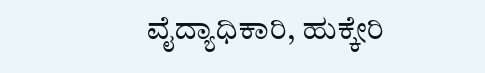ವೈದ್ಯಾಧಿಕಾರಿ, ಹುಕ್ಕೇರಿ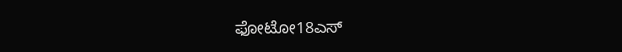ಫೋಟೋ18ಎಸ್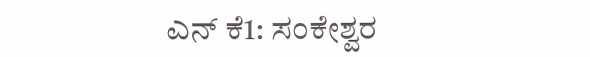ಎನ್ ಕೆ1: ಸಂಕೇಶ್ವರ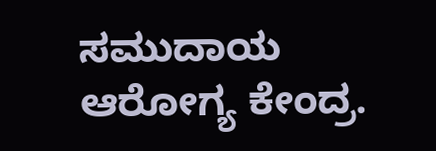ಸಮುದಾಯ ಆರೋಗ್ಯ ಕೇಂದ್ರ.